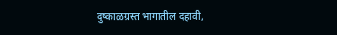दुष्काळग्रस्त भागातील दहावी,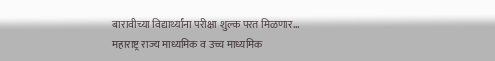बारावीच्या विद्यार्थ्यांना परीक्षा शुल्क परत मिळणार…
महाराष्ट्र राज्य माध्यमिक व उच्च माध्यमिक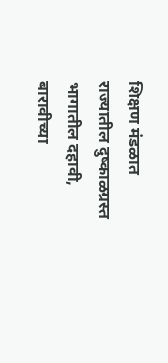शिक्षण मंडळात राज्यातील दुष्काळग्रस्त भागातील दहावी, बारावीच्या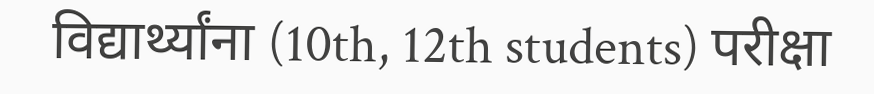विद्यार्थ्यांना (10th, 12th students) परीक्षा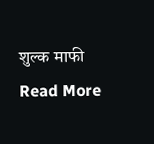शुल्क माफी
Read More